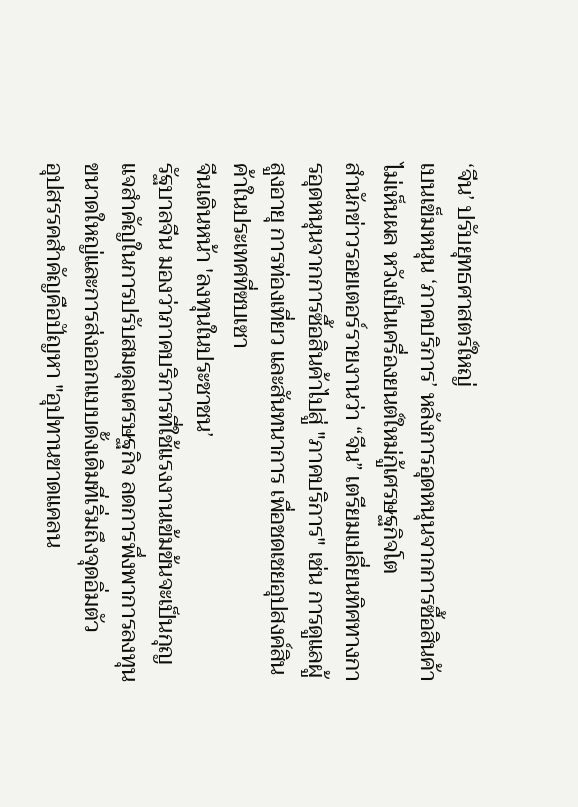‘จีน’ ปรับยุทธศาสตร์ใหญ่
เบนเข็มหนุน ‘ภาคบริการ’ หลังการอุดหนุนจากการซื้อสินค้าไม่เห็นผล หวังเป็นเครื่องยนต์ใหม่กู้เศรษฐกิจโต
สำนักข่าวรอยเตอร์รายงานว่า “จีน” เตรียมเปลี่ยนทิศทางการอุดหนุนจากการซื้อสินค้าไปสู่ "ภาคบริการ" เช่น การดูแลผู้สูงอายุ การท่องเที่ยว และสันทนาการ เพื่อชดเชยอุปสงค์สินค้าในประเทศที่ซบเซา
จีนเดินหน้า 'ลงทุนในประชาชน’
รัฐบาลจีน มองว่าภาคบริการที่ใช้แรงงานเข้มข้นจะเป็นกุญแจสำคัญในการปรับสมดุลเศรษฐกิจ ลดการพึ่งพาการลงทุนขนาดใหญ่และการส่งออกแบบดั้งเดิมที่เริ่มถึงจุดอิ่มตัว
อุปสรรคสำคัญคือปัญหา "อุปทานขาดแคลน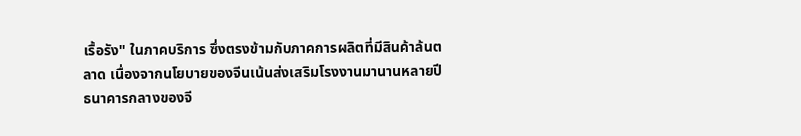เรื้อรัง" ในภาคบริการ ซึ่งตรงข้ามกับภาคการผลิตที่มีสินค้าล้นตลาด เนื่องจากนโยบายของจีนเน้นส่งเสริมโรงงานมานานหลายปี
ธนาคารกลางของจี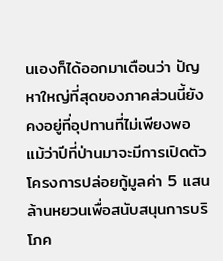นเองก็ได้ออกมาเตือนว่า ปัญหาใหญ่ที่สุดของภาคส่วนนี้ยังคงอยู่ที่อุปทานที่ไม่เพียงพอ แม้ว่าปีที่ป่านมาจะมีการเปิดตัวโครงการปล่อยกู้มูลค่า 5 แสนล้านหยวนเพื่อสนับสนุนการบริโภค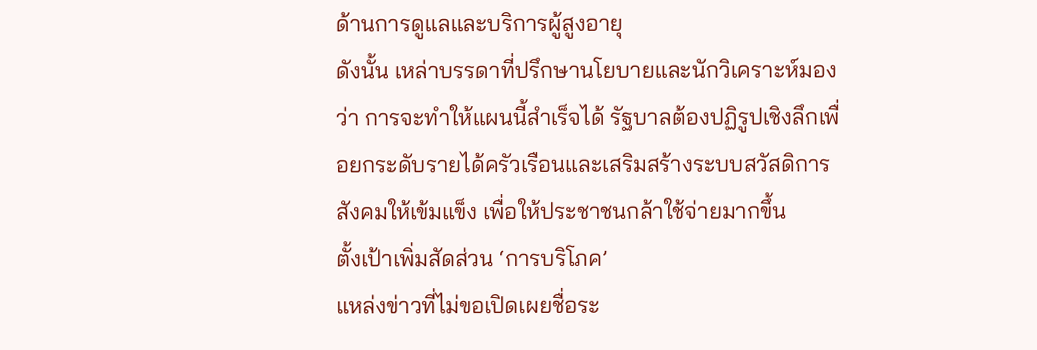ด้านการดูแลและบริการผู้สูงอายุ
ดังนั้น เหล่าบรรดาที่ปรึกษานโยบายและนักวิเคราะห์มองว่า การจะทำให้แผนนี้สำเร็จได้ รัฐบาลต้องปฏิรูปเชิงลึกเพื่อยกระดับรายได้ครัวเรือนและเสริมสร้างระบบสวัสดิการสังคมให้เข้มแข็ง เพื่อให้ประชาชนกล้าใช้จ่ายมากขึ้น
ตั้งเป้าเพิ่มสัดส่วน ‘การบริโภค’
แหล่งข่าวที่ไม่ขอเปิดเผยชื่อระ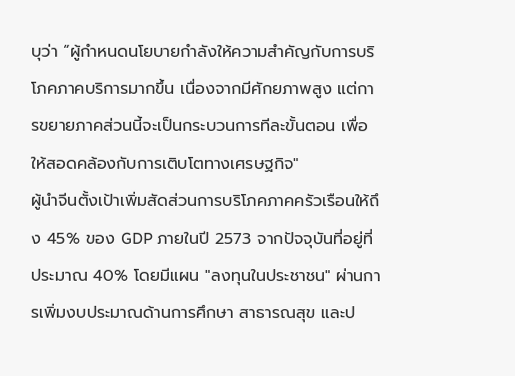บุว่า “ผู้กำหนดนโยบายกำลังให้ความสำคัญกับการบริโภคภาคบริการมากขึ้น เนื่องจากมีศักยภาพสูง แต่การขยายภาคส่วนนี้จะเป็นกระบวนการทีละขั้นตอน เพื่อให้สอดคล้องกับการเติบโตทางเศรษฐกิจ"
ผู้นำจีนตั้งเป้าเพิ่มสัดส่วนการบริโภคภาคครัวเรือนให้ถึง 45% ของ GDP ภายในปี 2573 จากปัจจุบันที่อยู่ที่ประมาณ 40% โดยมีแผน "ลงทุนในประชาชน" ผ่านการเพิ่มงบประมาณด้านการศึกษา สาธารณสุข และป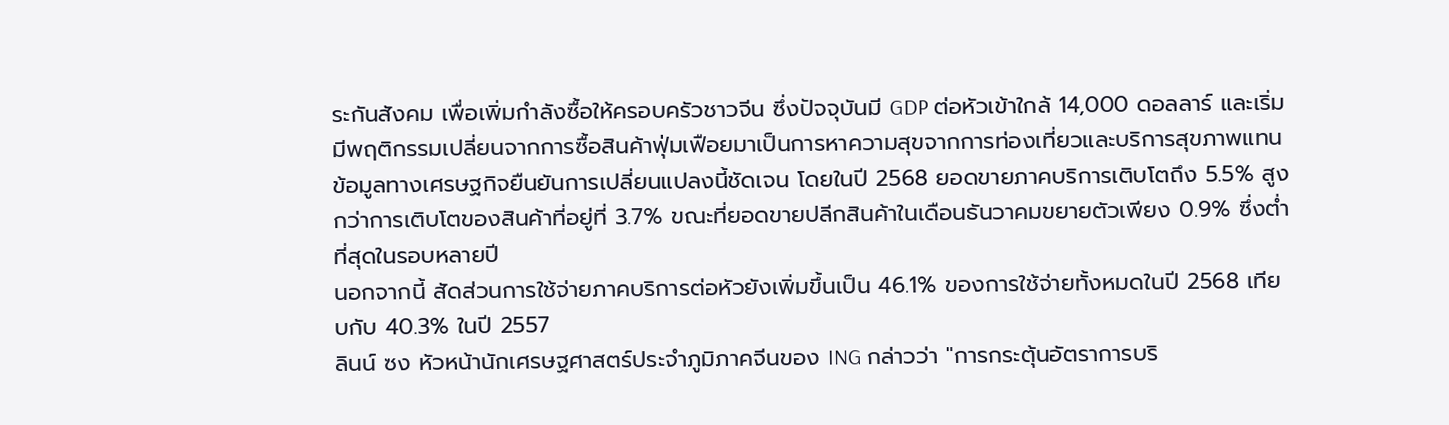ระกันสังคม เพื่อเพิ่มกำลังซื้อให้ครอบครัวชาวจีน ซึ่งปัจจุบันมี GDP ต่อหัวเข้าใกล้ 14,000 ดอลลาร์ และเริ่มมีพฤติกรรมเปลี่ยนจากการซื้อสินค้าฟุ่มเฟือยมาเป็นการหาความสุขจากการท่องเที่ยวและบริการสุขภาพแทน
ข้อมูลทางเศรษฐกิจยืนยันการเปลี่ยนแปลงนี้ชัดเจน โดยในปี 2568 ยอดขายภาคบริการเติบโตถึง 5.5% สูงกว่าการเติบโตของสินค้าที่อยู่ที่ 3.7% ขณะที่ยอดขายปลีกสินค้าในเดือนธันวาคมขยายตัวเพียง 0.9% ซึ่งต่ำที่สุดในรอบหลายปี
นอกจากนี้ สัดส่วนการใช้จ่ายภาคบริการต่อหัวยังเพิ่มขึ้นเป็น 46.1% ของการใช้จ่ายทั้งหมดในปี 2568 เทียบกับ 40.3% ในปี 2557
ลินน์ ซง หัวหน้านักเศรษฐศาสตร์ประจำภูมิภาคจีนของ ING กล่าวว่า "การกระตุ้นอัตราการบริ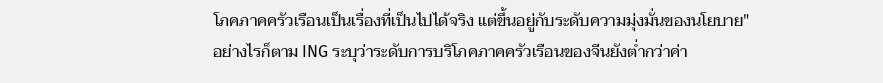โภคภาคครัวเรือนเป็นเรื่องที่เป็นไปได้จริง แต่ขึ้นอยู่กับระดับความมุ่งมั่นของนโยบาย"
อย่างไรก็ตาม ING ระบุว่าระดับการบริโภคภาคครัวเรือนของจีนยังต่ำกว่าค่า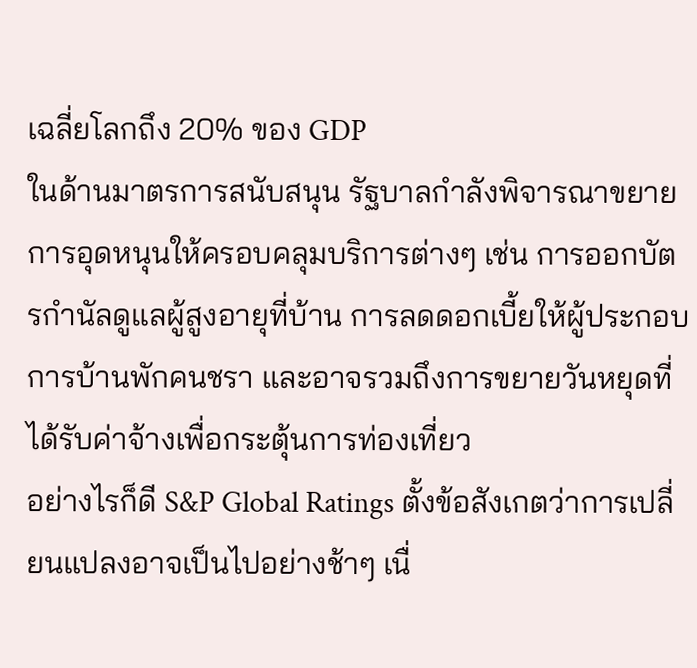เฉลี่ยโลกถึง 20% ของ GDP
ในด้านมาตรการสนับสนุน รัฐบาลกำลังพิจารณาขยายการอุดหนุนให้ครอบคลุมบริการต่างๆ เช่น การออกบัตรกำนัลดูแลผู้สูงอายุที่บ้าน การลดดอกเบี้ยให้ผู้ประกอบการบ้านพักคนชรา และอาจรวมถึงการขยายวันหยุดที่ได้รับค่าจ้างเพื่อกระตุ้นการท่องเที่ยว
อย่างไรก็ดี S&P Global Ratings ตั้งข้อสังเกตว่าการเปลี่ยนแปลงอาจเป็นไปอย่างช้าๆ เนื่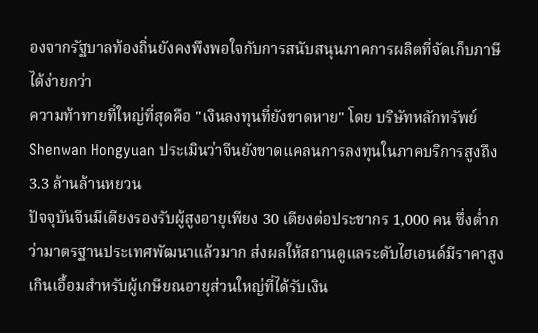องจากรัฐบาลท้องถิ่นยังคงพึงพอใจกับการสนับสนุนภาคการผลิตที่จัดเก็บภาษีได้ง่ายกว่า
ความท้าทายที่ใหญ่ที่สุดคือ "เงินลงทุนที่ยังขาดหาย" โดย บริษัทหลักทรัพย์ Shenwan Hongyuan ประเมินว่าจีนยังขาดแคลนการลงทุนในภาคบริการสูงถึง 3.3 ล้านล้านหยวน
ปัจจุบันจีนมีเตียงรองรับผู้สูงอายุเพียง 30 เตียงต่อประชากร 1,000 คน ซึ่งต่ำกว่ามาตรฐานประเทศพัฒนาแล้วมาก ส่งผลให้สถานดูแลระดับไฮเอนด์มีราคาสูงเกินเอื้อมสำหรับผู้เกษียณอายุส่วนใหญ่ที่ได้รับเงิน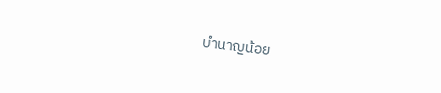บำนาญน้อย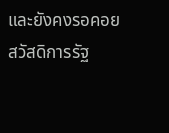และยังคงรอคอยสวัสดิการรัฐ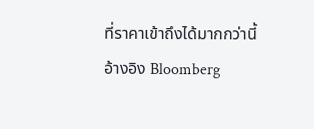ที่ราคาเข้าถึงได้มากกว่านี้
อ้างอิง Bloomberg